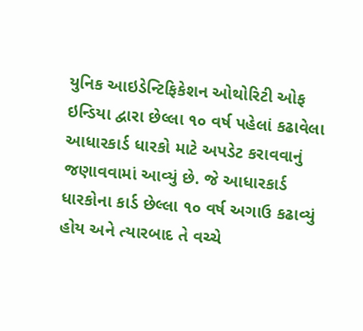યુનિક આઇડેન્ટિફિકેશન ઓથોરિટી ઓફ ઇન્ડિયા દ્વારા છેલ્લા ૧૦ વર્ષ પહેલાં કઢાવેલા આધારકાર્ડ ધારકો માટે અપડેટ કરાવવાનું જણાવવામાં આવ્યું છે. જે આધારકાર્ડ ધારકોના કાર્ડ છેલ્લા ૧૦ વર્ષ અગાઉ કઢાવ્યું હોય અને ત્યારબાદ તે વચ્ચે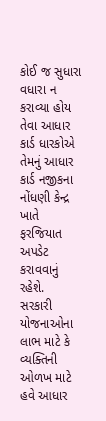કોઈ જ સુધારા વધારા ન કરાવ્યા હોય તેવા આધાર કાર્ડ ધારકોએ તેમનું આધાર કાર્ડ નજીકના નોંધણી કેન્દ્ર ખાતે ફરજિયાત અપડેટ કરાવવાનું રહેશે.
સરકારી યોજનાઓના લાભ માટે કે વ્યક્તિની ઓળખ માટે હવે આધાર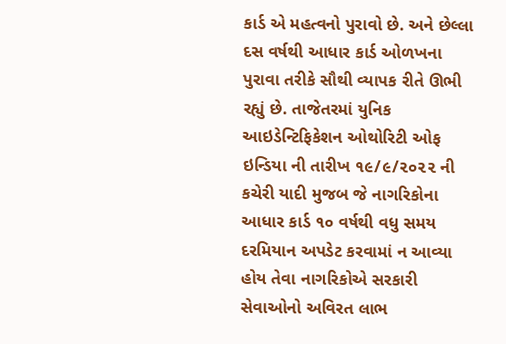કાર્ડ એ મહત્વનો પુરાવો છે. અને છેલ્લા દસ વર્ષથી આધાર કાર્ડ ઓળખના પુરાવા તરીકે સૌથી વ્યાપક રીતે ઊભી રહ્યું છે. તાજેતરમાં યુનિક આઇડેન્ટિફિકેશન ઓથોરિટી ઓફ ઇન્ડિયા ની તારીખ ૧૯/૯/૨૦૨૨ ની કચેરી યાદી મુજબ જે નાગરિકોના આધાર કાર્ડ ૧૦ વર્ષથી વધુ સમય દરમિયાન અપડેટ કરવામાં ન આવ્યા હોય તેવા નાગરિકોએ સરકારી સેવાઓનો અવિરત લાભ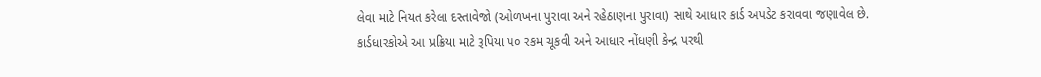લેવા માટે નિયત કરેલા દસ્તાવેજો (ઓળખના પુરાવા અને રહેઠાણના પુરાવા) સાથે આધાર કાર્ડ અપડેટ કરાવવા જણાવેલ છે. કાર્ડધારકોએ આ પ્રક્રિયા માટે રૂપિયા ૫૦ રકમ ચૂકવી અને આધાર નોંધણી કેન્દ્ર પરથી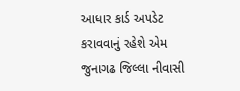આધાર કાર્ડ અપડેટ કરાવવાનું રહેશે એમ જુનાગઢ જિલ્લા નીવાસી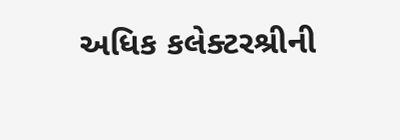અધિક કલેક્ટરશ્રીની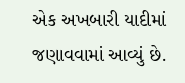એક અખબારી યાદીમાં જણાવવામાં આવ્યું છે.